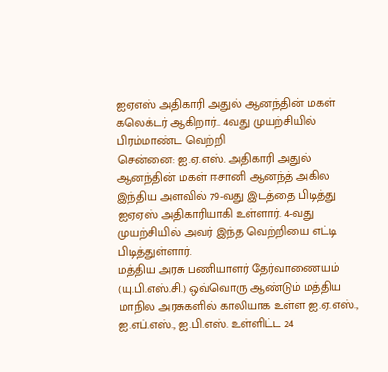ஐஏஎஸ் அதிகாரி அதுல் ஆனந்தின் மகள் கலெக்டர் ஆகிறார்.. 4வது முயற்சியில் பிரம்மாண்ட வெற்றி
சென்னை: ஐ.ஏ.எஸ். அதிகாரி அதுல் ஆனந்தின் மகள் ஈசானி ஆனந்த் அகில இந்திய அளவில் 79-வது இடத்தை பிடித்து ஐஏஏஸ் அதிகாரியாகி உள்ளார். 4-வது முயற்சியில் அவர் இந்த வெற்றியை எட்டி பிடித்துள்ளார்.
மத்திய அரசு பணியாளர் தேர்வாணையம் (யு.பி.எஸ்.சி.) ஒவ்வொரு ஆண்டும் மத்திய மாநில அரசுகளில் காலியாக உள்ள ஐ.ஏ.எஸ்., ஐ.எப்.எஸ்., ஐ.பி.எஸ். உள்ளிட்ட 24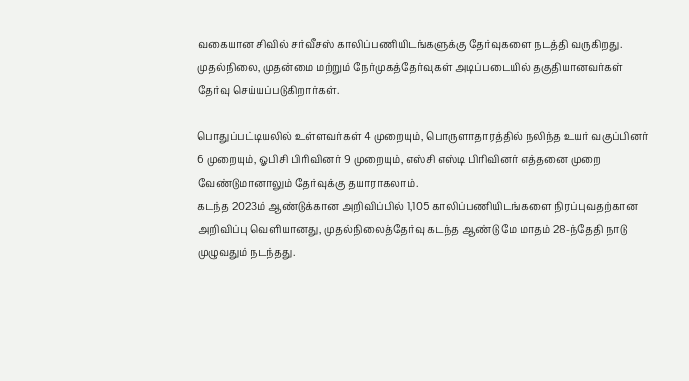வகையான சிவில் சர்வீசஸ் காலிப்பணியிடங்களுக்கு தேர்வுகளை நடத்தி வருகிறது. முதல்நிலை, முதன்மை மற்றும் நேர்முகத்தேர்வுகள் அடிப்படையில் தகுதியானவர்கள் தேர்வு செய்யப்படுகிறார்கள்.

பொதுப்பட்டியலில் உள்ளவர்கள் 4 முறையும், பொருளாதாரத்தில் நலிந்த உயர் வகுப்பினர் 6 முறையும், ஓபிசி பிரிவினர் 9 முறையும், எஸ்சி எஸ்டி பிரிவினர் எத்தனை முறை வேண்டுமானாலும் தேர்வுக்கு தயாராகலாம்.
கடந்த 2023ம் ஆண்டுக்கான அறிவிப்பில் 1,105 காலிப்பணியிடங்களை நிரப்புவதற்கான அறிவிப்பு வெளியானது, முதல்நிலைத்தேர்வு கடந்த ஆண்டு மே மாதம் 28-ந்தேதி நாடு முழுவதும் நடந்தது.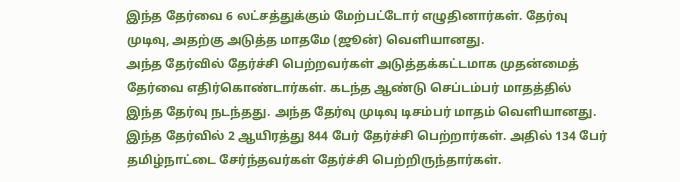இந்த தேர்வை 6 லட்சத்துக்கும் மேற்பட்டோர் எழுதினார்கள். தேர்வு முடிவு, அதற்கு அடுத்த மாதமே (ஜூன்) வெளியானது.
அந்த தேர்வில் தேர்ச்சி பெற்றவர்கள் அடுத்தக்கட்டமாக முதன்மைத் தேர்வை எதிர்கொண்டார்கள். கடந்த ஆண்டு செப்டம்பர் மாதத்தில் இந்த தேர்வு நடந்தது. அந்த தேர்வு முடிவு டிசம்பர் மாதம் வெளியானது. இந்த தேர்வில் 2 ஆயிரத்து 844 பேர் தேர்ச்சி பெற்றார்கள். அதில் 134 பேர் தமிழ்நாட்டை சேர்ந்தவர்கள் தேர்ச்சி பெற்றிருந்தார்கள்.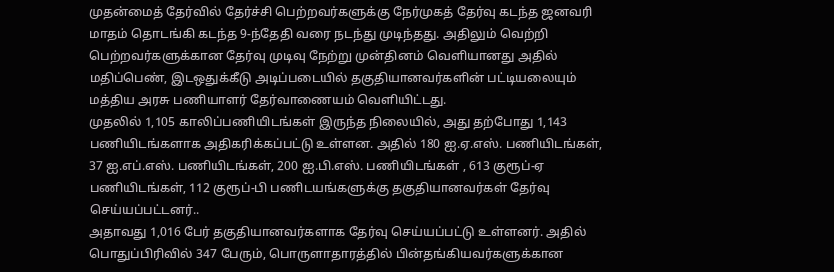முதன்மைத் தேர்வில் தேர்ச்சி பெற்றவர்களுக்கு நேர்முகத் தேர்வு கடந்த ஜனவரி மாதம் தொடங்கி கடந்த 9-ந்தேதி வரை நடந்து முடிந்தது. அதிலும் வெற்றி பெற்றவர்களுக்கான தேர்வு முடிவு நேற்று முன்தினம் வெளியானது அதில் மதிப்பெண், இடஒதுக்கீடு அடிப்படையில் தகுதியானவர்களின் பட்டியலையும் மத்திய அரசு பணியாளர் தேர்வாணையம் வெளியிட்டது.
முதலில் 1,105 காலிப்பணியிடங்கள் இருந்த நிலையில், அது தற்போது 1,143 பணியிடங்களாக அதிகரிக்கப்பட்டு உள்ளன. அதில் 180 ஐ.ஏ.எஸ். பணியிடங்கள், 37 ஐ.எப்.எஸ். பணியிடங்கள், 200 ஐ.பி.எஸ். பணியிடங்கள் , 613 குரூப்-ஏ பணியிடங்கள், 112 குரூப்-பி பணிடயங்களுக்கு தகுதியானவர்கள் தேர்வு செய்யப்பட்டனர்..
அதாவது 1,016 பேர் தகுதியானவர்களாக தேர்வு செய்யப்பட்டு உள்ளனர். அதில் பொதுப்பிரிவில் 347 பேரும், பொருளாதாரத்தில் பின்தங்கியவர்களுக்கான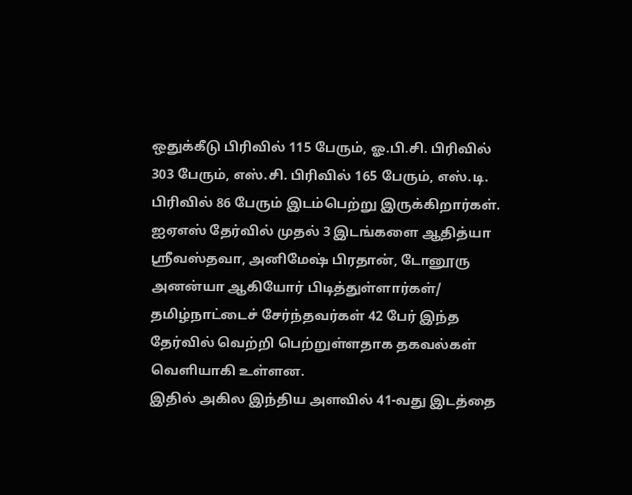ஒதுக்கீடு பிரிவில் 115 பேரும், ஓ.பி.சி. பிரிவில் 303 பேரும், எஸ்.சி. பிரிவில் 165 பேரும், எஸ்.டி. பிரிவில் 86 பேரும் இடம்பெற்று இருக்கிறார்கள்.
ஐஏஎஸ் தேர்வில் முதல் 3 இடங்களை ஆதித்யா ஸ்ரீவஸ்தவா, அனிமேஷ் பிரதான், டோனூரு அனன்யா ஆகியோர் பிடித்துள்ளார்கள்/ தமிழ்நாட்டைச் சேர்ந்தவர்கள் 42 பேர் இந்த தேர்வில் வெற்றி பெற்றுள்ளதாக தகவல்கள் வெளியாகி உள்ளன.
இதில் அகில இந்திய அளவில் 41-வது இடத்தை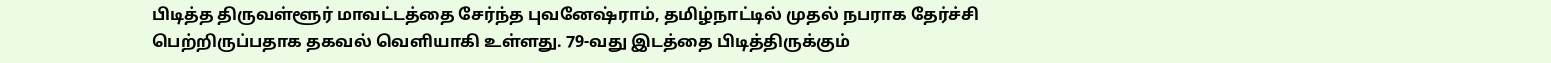பிடித்த திருவள்ளூர் மாவட்டத்தை சேர்ந்த புவனேஷ்ராம், தமிழ்நாட்டில் முதல் நபராக தேர்ச்சி பெற்றிருப்பதாக தகவல் வெளியாகி உள்ளது. 79-வது இடத்தை பிடித்திருக்கும்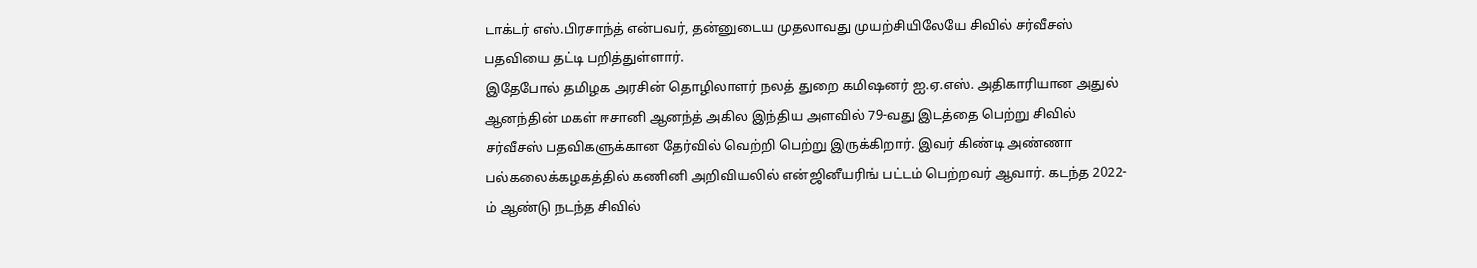டாக்டர் எஸ்.பிரசாந்த் என்பவர், தன்னுடைய முதலாவது முயற்சியிலேயே சிவில் சர்வீசஸ் பதவியை தட்டி பறித்துள்ளார்.
இதேபோல் தமிழக அரசின் தொழிலாளர் நலத் துறை கமிஷனர் ஐ.ஏ.எஸ். அதிகாரியான அதுல் ஆனந்தின் மகள் ஈசானி ஆனந்த் அகில இந்திய அளவில் 79-வது இடத்தை பெற்று சிவில் சர்வீசஸ் பதவிகளுக்கான தேர்வில் வெற்றி பெற்று இருக்கிறார். இவர் கிண்டி அண்ணா பல்கலைக்கழகத்தில் கணினி அறிவியலில் என்ஜினீயரிங் பட்டம் பெற்றவர் ஆவார். கடந்த 2022-ம் ஆண்டு நடந்த சிவில்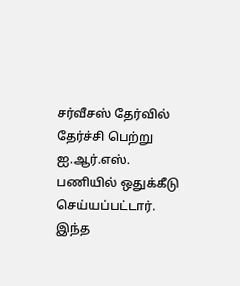சர்வீசஸ் தேர்வில் தேர்ச்சி பெற்று ஐ.ஆர்.எஸ். பணியில் ஒதுக்கீடு செய்யப்பட்டார். இந்த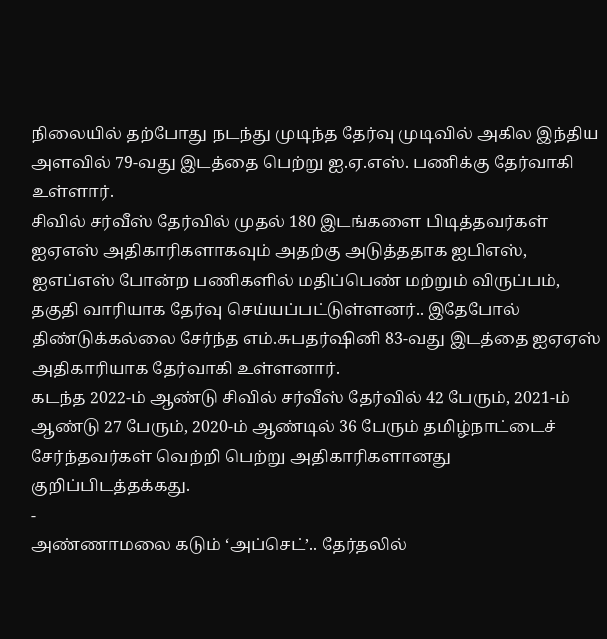நிலையில் தற்போது நடந்து முடிந்த தேர்வு முடிவில் அகில இந்திய அளவில் 79-வது இடத்தை பெற்று ஐ.ஏ.எஸ். பணிக்கு தேர்வாகி உள்ளார்.
சிவில் சர்வீஸ் தேர்வில் முதல் 180 இடங்களை பிடித்தவர்கள் ஐஏஎஸ் அதிகாரிகளாகவும் அதற்கு அடுத்ததாக ஐபிஎஸ், ஐஎப்எஸ் போன்ற பணிகளில் மதிப்பெண் மற்றும் விருப்பம், தகுதி வாரியாக தேர்வு செய்யப்பட்டுள்ளனர்.. இதேபோல் திண்டுக்கல்லை சேர்ந்த எம்.சுபதர்ஷினி 83-வது இடத்தை ஐஏஏஸ் அதிகாரியாக தேர்வாகி உள்ளனார்.
கடந்த 2022-ம் ஆண்டு சிவில் சர்வீஸ் தேர்வில் 42 பேரும், 2021-ம் ஆண்டு 27 பேரும், 2020-ம் ஆண்டில் 36 பேரும் தமிழ்நாட்டைச் சேர்ந்தவர்கள் வெற்றி பெற்று அதிகாரிகளானது குறிப்பிடத்தக்கது.
-
அண்ணாமலை கடும் ‘அப்செட்’.. தேர்தலில்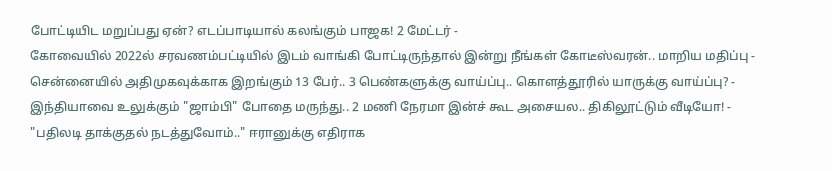போட்டியிட மறுப்பது ஏன்? எடப்பாடியால் கலங்கும் பாஜக! 2 மேட்டர் -
கோவையில் 2022ல் சரவணம்பட்டியில் இடம் வாங்கி போட்டிருந்தால் இன்று நீங்கள் கோடீஸ்வரன்.. மாறிய மதிப்பு -
சென்னையில் அதிமுகவுக்காக இறங்கும் 13 பேர்.. 3 பெண்களுக்கு வாய்ப்பு.. கொளத்தூரில் யாருக்கு வாய்ப்பு? -
இந்தியாவை உலுக்கும் "ஜாம்பி" போதை மருந்து.. 2 மணி நேரமா இன்ச் கூட அசையல.. திகிலூட்டும் வீடியோ! -
"பதிலடி தாக்குதல் நடத்துவோம்.." ஈரானுக்கு எதிராக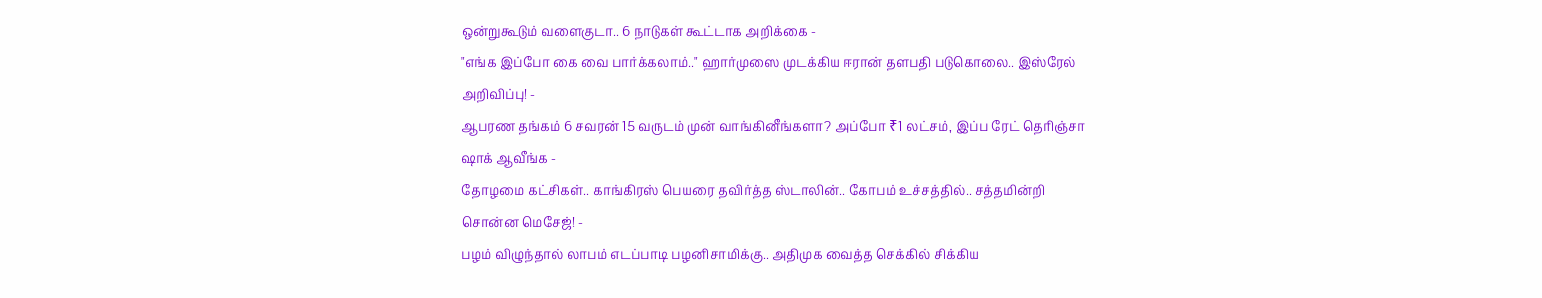ஒன்றுகூடும் வளைகுடா.. 6 நாடுகள் கூட்டாக அறிக்கை -
"எங்க இப்போ கை வை பார்க்கலாம்.." ஹார்முஸை முடக்கிய ஈரான் தளபதி படுகொலை.. இஸ்ரேல் அறிவிப்பு! -
ஆபரண தங்கம் 6 சவரன் 15 வருடம் முன் வாங்கினீங்களா? அப்போ ₹1 லட்சம், இப்ப ரேட் தெரிஞ்சா ஷாக் ஆவீங்க -
தோழமை கட்சிகள்.. காங்கிரஸ் பெயரை தவிர்த்த ஸ்டாலின்.. கோபம் உச்சத்தில்.. சத்தமின்றி சொன்ன மெசேஜ்! -
பழம் விழுந்தால் லாபம் எடப்பாடி பழனிசாமிக்கு.. அதிமுக வைத்த செக்கில் சிக்கிய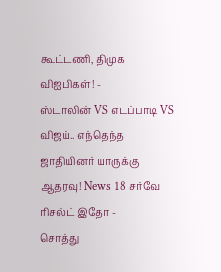கூட்டணி, திமுக விஐபிகள்! -
ஸ்டாலின் VS எடப்பாடி VS விஜய்.. எந்தெந்த ஜாதியினர் யாருக்கு ஆதரவு! News 18 சர்வே ரிசல்ட் இதோ -
சொத்து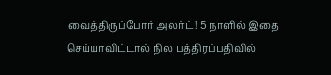வைத்திருப்போர் அலர்ட்! 5 நாளில் இதை செய்யாவிட்டால் நில பத்திரப்பதிவில்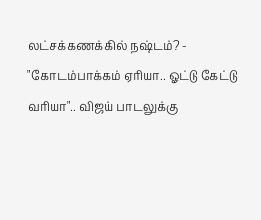லட்சக்கணக்கில் நஷ்டம்? -
"கோடம்பாக்கம் ஏரியா.. ஓட்டு கேட்டு வரியா".. விஜய் பாடலுக்கு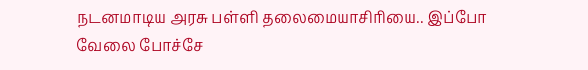நடனமாடிய அரசு பள்ளி தலைமையாசிரியை.. இப்போ வேலை போச்சே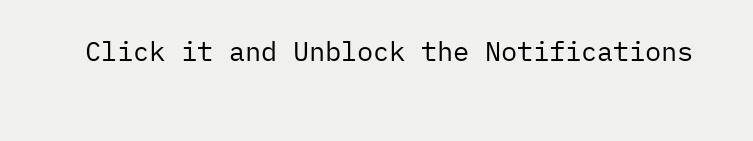Click it and Unblock the Notifications